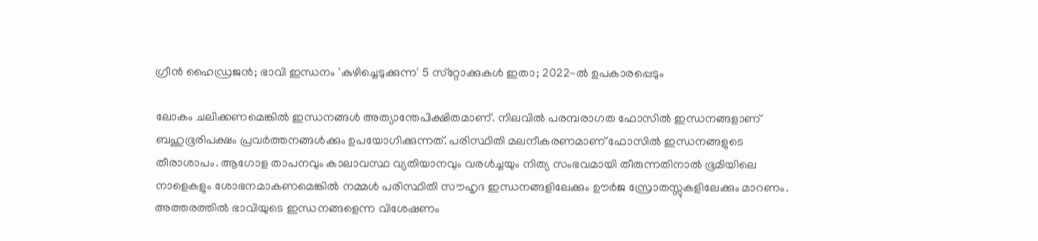ഗ്രീന്‍ ഹൈഡ്രജന്‍; ഭാവി ഇന്ധനം 'കുഴിച്ചെടുക്കുന്ന' 5 സ്‌റ്റോക്കുകള്‍ ഇതാ; 2022-ല്‍ ഉപകാരപ്പെടും

ലോകം ചലിക്കണമെങ്കില്‍ ഇന്ധനങ്ങള്‍ അത്യാന്തേപിക്ഷിതമാണ്. നിലവില്‍ പരമ്പരാഗത ഫോസില്‍ ഇന്ധനങ്ങളാണ് ബഹുഭൂരിപക്ഷം പ്രവര്‍ത്തനങ്ങള്‍ക്കും ഉപയോഗിക്കുന്നത്. പരിസ്ഥിതി മലനീകരണമാണ് ഫോസില്‍ ഇന്ധനങ്ങളുടെ തീരാശാപം. ആഗോള താപനവും കാലാവസ്ഥ വ്യതിയാനവും വരള്‍ച്ചയും നിത്യ സംഭവമായി തീരുന്നതിനാല്‍ ഭൂമിയിലെ നാളെകളും ശോഭനമാകണമെങ്കില്‍ നമ്മള്‍ പരിസ്ഥിതി സൗഹൃദ ഇന്ധനങ്ങളിലേക്കും ഊര്‍ജ സ്രോതസ്സുകളിലേക്കും മാറണം. അത്തരത്തില്‍ ഭാവിയുടെ ഇന്ധനങ്ങളെന്ന വിശേഷണം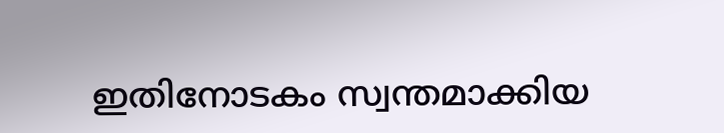ഇതിനോടകം സ്വന്തമാക്കിയ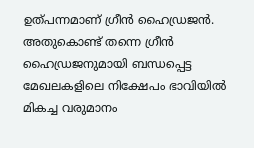ഉത്പന്നമാണ് ഗ്രീന്‍ ഹൈഡ്രജന്‍. അതുകൊണ്ട് തന്നെ ഗ്രീന്‍ ഹൈഡ്രജനുമായി ബന്ധപ്പെട്ട മേഖലകളിലെ നിക്ഷേപം ഭാവിയില്‍ മികച്ച വരുമാനം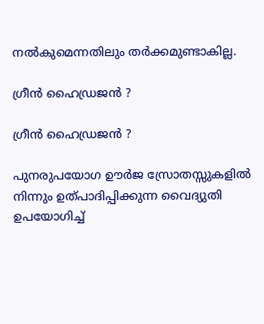നല്‍കുമെന്നതിലും തര്‍ക്കമുണ്ടാകില്ല.

ഗ്രീന്‍ ഹൈഡ്രജന്‍ ?

ഗ്രീന്‍ ഹൈഡ്രജന്‍ ?

പുനരുപയോഗ ഊര്‍ജ സ്രോതസ്സുകളില്‍ നിന്നും ഉത്പാദിപ്പിക്കുന്ന വൈദ്യുതി ഉപയോഗിച്ച്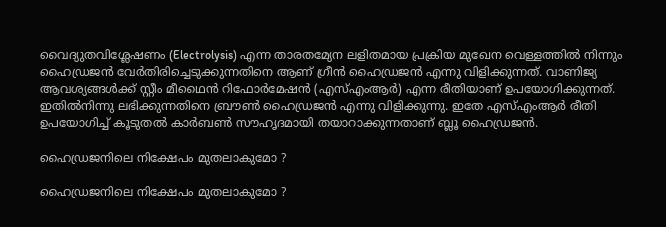വൈദ്യുതവിശ്ലേഷണം (Electrolysis) എന്ന താരതമ്യേന ലളിതമായ പ്രക്രിയ മുഖേന വെള്ളത്തില്‍ നിന്നും ഹൈഡ്രജന്‍ വേര്‍തിരിച്ചെടുക്കുന്നതിനെ ആണ് ഗ്രീന്‍ ഹൈഡ്രജന്‍ എന്നു വിളിക്കുന്നത്. വാണിജ്യ ആവശ്യങ്ങള്‍ക്ക് സ്റ്റീം മീഥൈന്‍ റിഫോര്‍മേഷന്‍ (എസ്എംആര്‍) എന്ന രീതിയാണ് ഉപയോഗിക്കുന്നത്. ഇതില്‍നിന്നു ലഭിക്കുന്നതിനെ ബ്രൗണ്‍ ഹൈഡ്രജന്‍ എന്നു വിളിക്കുന്നു. ഇതേ എസ്എംആര്‍ രീതി ഉപയോഗിച്ച് കൂടുതല്‍ കാര്‍ബണ്‍ സൗഹൃദമായി തയാറാക്കുന്നതാണ് ബ്ലൂ ഹൈഡ്രജന്‍.

ഹൈഡ്രജനിലെ നിക്ഷേപം മുതലാകുമോ ?

ഹൈഡ്രജനിലെ നിക്ഷേപം മുതലാകുമോ ?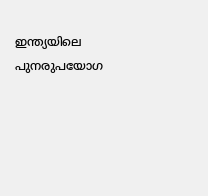ഇന്ത്യയിലെ പുനരുപയോഗ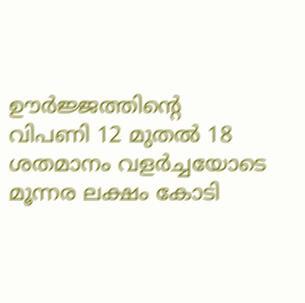ഊര്‍ജ്ജത്തിന്റെ വിപണി 12 മുതല്‍ 18 ശതമാനം വളര്‍ച്ചയോടെ മൂന്നര ലക്ഷം കോടി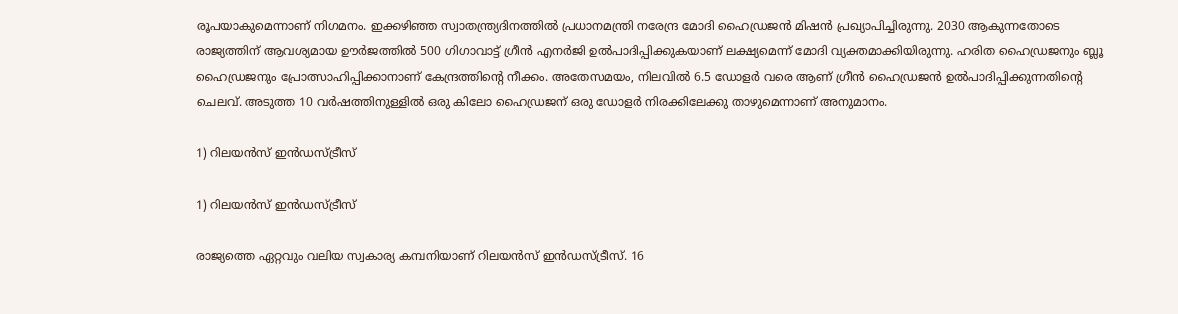രൂപയാകുമെന്നാണ് നിഗമനം. ഇക്കഴിഞ്ഞ സ്വാതന്ത്ര്യദിനത്തില്‍ പ്രധാനമന്ത്രി നരേന്ദ്ര മോദി ഹൈഡ്രജന്‍ മിഷന്‍ പ്രഖ്യാപിച്ചിരുന്നു. 2030 ആകുന്നതോടെ രാജ്യത്തിന് ആവശ്യമായ ഊര്‍ജത്തില്‍ 500 ഗിഗാവാട്ട് ഗ്രീന്‍ എനര്‍ജി ഉല്‍പാദിപ്പിക്കുകയാണ് ലക്ഷ്യമെന്ന് മോദി വ്യക്തമാക്കിയിരുന്നു. ഹരിത ഹൈഡ്രജനും ബ്ലൂ ഹൈഡ്രജനും പ്രോത്സാഹിപ്പിക്കാനാണ് കേന്ദ്രത്തിന്റെ നീക്കം. അതേസമയം, നിലവില്‍ 6.5 ഡോളര്‍ വരെ ആണ് ഗ്രീന്‍ ഹൈഡ്രജന്‍ ഉല്‍പാദിപ്പിക്കുന്നതിന്റെ ചെലവ്. അടുത്ത 10 വര്‍ഷത്തിനുള്ളില്‍ ഒരു കിലോ ഹൈഡ്രജന് ഒരു ഡോളര്‍ നിരക്കിലേക്കു താഴുമെന്നാണ് അനുമാനം.

1) റിലയന്‍സ് ഇന്‍ഡസ്ട്രീസ്

1) റിലയന്‍സ് ഇന്‍ഡസ്ട്രീസ്

രാജ്യത്തെ ഏറ്റവും വലിയ സ്വകാര്യ കമ്പനിയാണ് റിലയന്‍സ് ഇന്‍ഡസ്ട്രീസ്. 16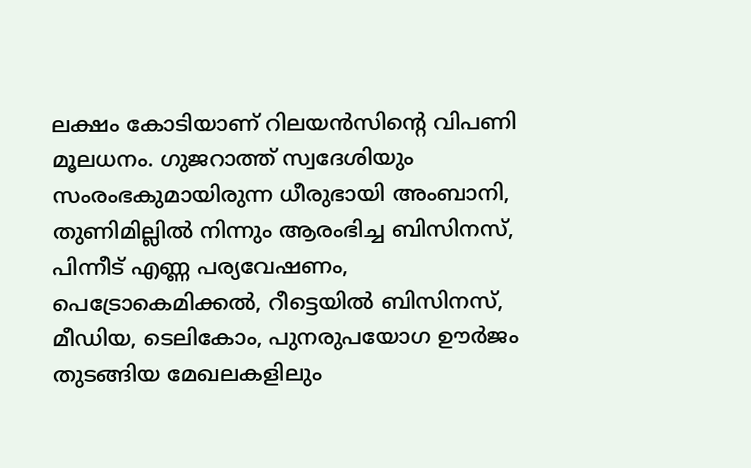ലക്ഷം കോടിയാണ് റിലയന്‍സിന്റെ വിപണി മൂലധനം. ഗുജറാത്ത് സ്വദേശിയും സംരംഭകുമായിരുന്ന ധീരുഭായി അംബാനി, തുണിമില്ലില്‍ നിന്നും ആരംഭിച്ച ബിസിനസ്, പിന്നീട് എണ്ണ പര്യവേഷണം, പെട്രോകെമിക്കല്‍, റീട്ടെയില്‍ ബിസിനസ്, മീഡിയ, ടെലികോം, പുനരുപയോഗ ഊര്‍ജം തുടങ്ങിയ മേഖലകളിലും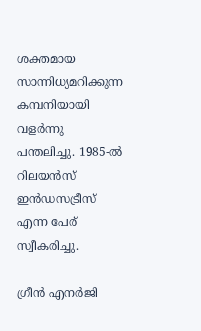ശക്തമായ സാന്നിധ്യമറിക്കുന്ന കമ്പനിയായി വളര്‍ന്നു പന്തലിച്ചു. 1985-ല്‍ റിലയന്‍സ് ഇന്‍ഡസട്രീസ് എന്ന പേര് സ്വീകരിച്ചു.

ഗ്രീന്‍ എനര്‍ജി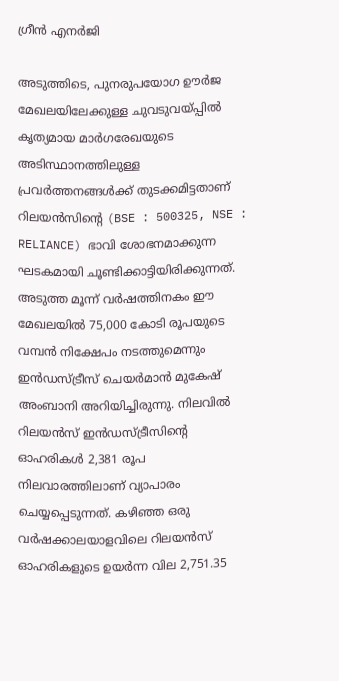ഗ്രീന്‍ എനര്‍ജി

അടുത്തിടെ, പുനരുപയോഗ ഊര്‍ജ മേഖലയിലേക്കുള്ള ചുവടുവയ്പ്പില്‍ കൃത്യമായ മാര്‍ഗരേഖയുടെ അടിസ്ഥാനത്തിലുള്ള പ്രവര്‍ത്തനങ്ങള്‍ക്ക് തുടക്കമിട്ടതാണ് റിലയന്‍സിന്റെ (BSE : 500325, NSE : RELIANCE) ഭാവി ശോഭനമാക്കുന്ന ഘടകമായി ചൂണ്ടിക്കാട്ടിയിരിക്കുന്നത്. അടുത്ത മൂന്ന് വര്‍ഷത്തിനകം ഈ മേഖലയില്‍ 75,000 കോടി രൂപയുടെ വമ്പന്‍ നിക്ഷേപം നടത്തുമെന്നും ഇന്‍ഡസ്ട്രീസ് ചെയര്‍മാന്‍ മുകേഷ് അംബാനി അറിയിച്ചിരുന്നു. നിലവില്‍ റിലയന്‍സ് ഇന്‍ഡസ്ട്രീസിന്റെ ഓഹരികള്‍ 2,381 രൂപ നിലവാരത്തിലാണ് വ്യാപാരം ചെയ്യപ്പെടുന്നത്. കഴിഞ്ഞ ഒരു വര്‍ഷക്കാലയാളവിലെ റിലയന്‍സ് ഓഹരികളുടെ ഉയര്‍ന്ന വില 2,751.35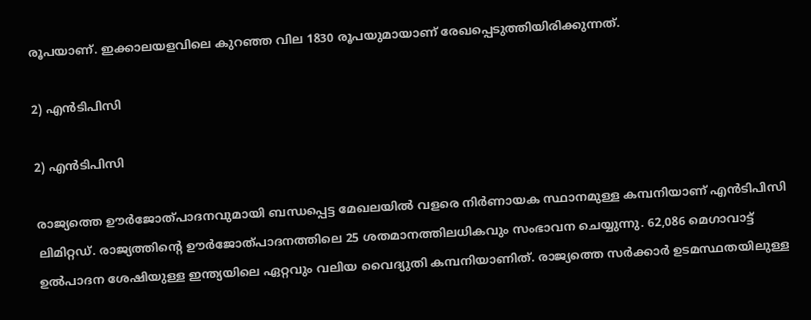രൂപയാണ്. ഇക്കാലയളവിലെ കുറഞ്ഞ വില 1830 രൂപയുമായാണ് രേഖപ്പെടുത്തിയിരിക്കുന്നത്.

2) എന്‍ടിപിസി

2) എന്‍ടിപിസി

രാജ്യത്തെ ഊര്‍ജോത്പാദനവുമായി ബന്ധപ്പെട്ട മേഖലയില്‍ വളരെ നിര്‍ണായക സ്ഥാനമുള്ള കമ്പനിയാണ് എന്‍ടിപിസി ലിമിറ്റഡ്. രാജ്യത്തിന്റെ ഊര്‍ജോത്പാദനത്തിലെ 25 ശതമാനത്തിലധികവും സംഭാവന ചെയ്യുന്നു. 62,086 മെഗാവാട്ട് ഉല്‍പാദന ശേഷിയുള്ള ഇന്ത്യയിലെ ഏറ്റവും വലിയ വൈദ്യുതി കമ്പനിയാണിത്. രാജ്യത്തെ സര്‍ക്കാര്‍ ഉടമസ്ഥതയിലുള്ള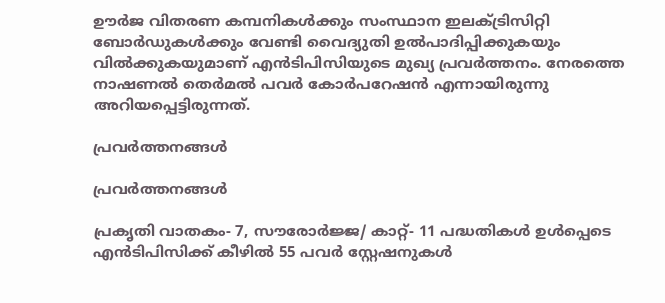ഊര്‍ജ വിതരണ കമ്പനികള്‍ക്കും സംസ്ഥാന ഇലക്ട്രിസിറ്റി ബോര്‍ഡുകള്‍ക്കും വേണ്ടി വൈദ്യുതി ഉല്‍പാദിപ്പിക്കുകയും വില്‍ക്കുകയുമാണ് എന്‍ടിപിസിയുടെ മുഖ്യ പ്രവര്‍ത്തനം. നേരത്തെ നാഷണല്‍ തെര്‍മല്‍ പവര്‍ കോര്‍പറേഷന്‍ എന്നായിരുന്നു അറിയപ്പെട്ടിരുന്നത്.

പ്രവര്‍ത്തനങ്ങള്‍

പ്രവര്‍ത്തനങ്ങള്‍

പ്രകൃതി വാതകം- 7, സൗരോര്‍ജ്ജ/ കാറ്റ്- 11 പദ്ധതികള്‍ ഉള്‍പ്പെടെ എന്‍ടിപിസിക്ക് കീഴില്‍ 55 പവര്‍ സ്റ്റേഷനുകള്‍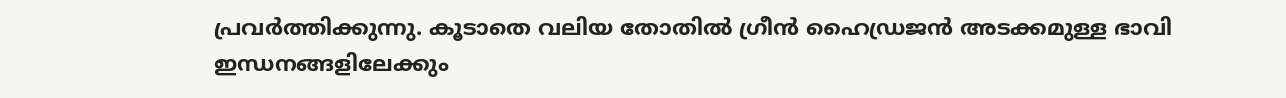പ്രവര്‍ത്തിക്കുന്നു. കൂടാതെ വലിയ തോതില്‍ ഗ്രീന്‍ ഹൈഡ്രജന്‍ അടക്കമുള്ള ഭാവി ഇന്ധനങ്ങളിലേക്കും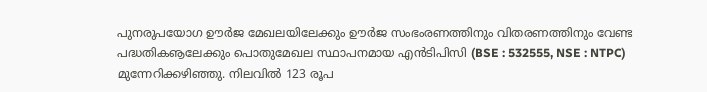പുനരുപയോഗ ഊര്‍ജ മേഖലയിലേക്കും ഊര്‍ജ സംഭംരണത്തിനും വിതരണത്തിനും വേണ്ട പദ്ധതികൡലേക്കും പൊതുമേഖല സ്ഥാപനമായ എന്‍ടിപിസി (BSE : 532555, NSE : NTPC) മുന്നേറിക്കഴിഞ്ഞു. നിലവില്‍ 123 രൂപ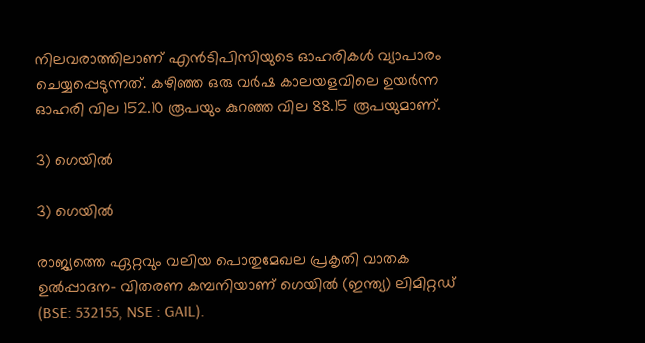നിലവരാത്തിലാണ് എന്‍ടിപിസിയുടെ ഓഹരികള്‍ വ്യാപാരം ചെയ്യപ്പെടുന്നത്. കഴിഞ്ഞ ഒരു വര്‍ഷ കാലയളവിലെ ഉയര്‍ന്ന ഓഹരി വില 152.10 രൂപയും കുറഞ്ഞ വില 88.15 രൂപയുമാണ്.

3) ഗെയില്‍

3) ഗെയില്‍

രാജ്യത്തെ ഏറ്റവും വലിയ പൊതുമേഖല പ്രകൃതി വാതക ഉല്‍പ്പാദന- വിതരണ കമ്പനിയാണ് ഗെയില്‍ (ഇന്ത്യ) ലിമിറ്റഡ് (BSE: 532155, NSE : GAIL).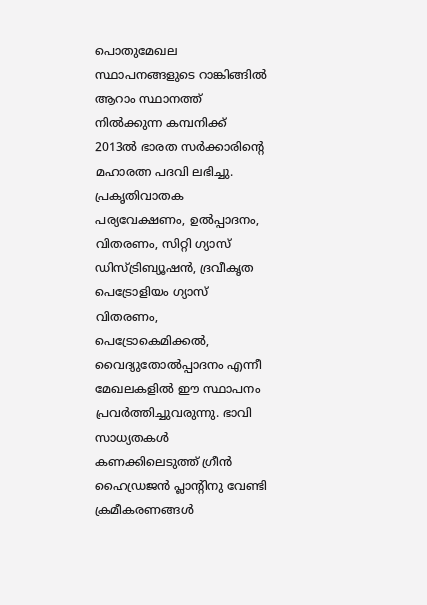പൊതുമേഖല സ്ഥാപനങ്ങളുടെ റാങ്കിങ്ങില്‍ ആറാം സ്ഥാനത്ത് നില്‍ക്കുന്ന കമ്പനിക്ക് 2013ല്‍ ഭാരത സര്‍ക്കാരിന്റെ മഹാരത്ന പദവി ലഭിച്ചു. പ്രകൃതിവാതക പര്യവേക്ഷണം, ഉല്‍പ്പാദനം, വിതരണം, സിറ്റി ഗ്യാസ് ഡിസ്ട്രിബ്യൂഷന്‍, ദ്രവീകൃത പെട്രോളിയം ഗ്യാസ് വിതരണം, പെട്രോകെമിക്കല്‍, വൈദ്യുതോല്‍പ്പാദനം എന്നീ മേഖലകളില്‍ ഈ സ്ഥാപനം പ്രവര്‍ത്തിച്ചുവരുന്നു. ഭാവി സാധ്യതകള്‍ കണക്കിലെടുത്ത് ഗ്രീന്‍ ഹൈഡ്രജന്‍ പ്ലാന്റിനു വേണ്ടി ക്രമീകരണങ്ങള്‍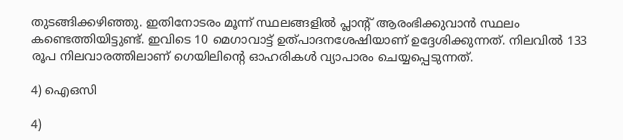തുടങ്ങിക്കഴിഞ്ഞു. ഇതിനോടരം മൂന്ന് സ്ഥലങ്ങളില്‍ പ്ലാന്റ് ആരംഭിക്കുവാന്‍ സ്ഥലം കണ്ടെത്തിയിട്ടുണ്ട്. ഇവിടെ 10 മെഗാവാട്ട് ഉത്പാദനശേഷിയാണ് ഉദ്ദേശിക്കുന്നത്. നിലവില്‍ 133 രൂപ നിലവാരത്തിലാണ് ഗെയിലിന്റെ ഓഹരികള്‍ വ്യാപാരം ചെയ്യപ്പെടുന്നത്.

4) ഐഒസി

4)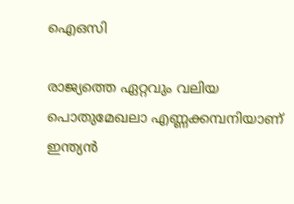ഐഒസി

രാജ്യത്തെ ഏറ്റവും വലിയ പൊതുമേഖലാ എണ്ണക്കമ്പനിയാണ് ഇന്ത്യന്‍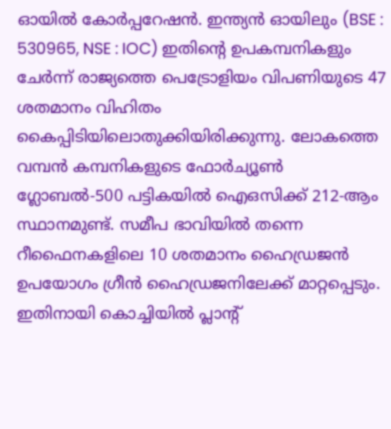ഓയില്‍ കോര്‍പ്പറേഷന്‍. ഇന്ത്യന്‍ ഓയിലും (BSE : 530965, NSE : IOC) ഇതിന്റെ ഉപകമ്പനികളും ചേര്‍ന്ന് രാജ്യത്തെ പെട്രോളിയം വിപണിയുടെ 47 ശതമാനം വിഹിതം കൈപ്പിടിയിലൊതുക്കിയിരിക്കുന്നു. ലോകത്തെ വമ്പന്‍ കമ്പനികളുടെ ഫോര്‍ച്യൂണ്‍ ഗ്ലോബല്‍-500 പട്ടികയില്‍ ഐഒസിക്ക് 212-ആം സ്ഥാനമുണ്ട്. സമീപ ഭാവിയില്‍ തന്നെ റീഫൈനകളിലെ 10 ശതമാനം ഹൈഡ്രജന്‍ ഉപയോഗം ഗ്രീന്‍ ഹൈഡ്രജനിലേക്ക് മാറ്റപ്പെടും. ഇതിനായി കൊച്ചിയില്‍ പ്ലാന്റ്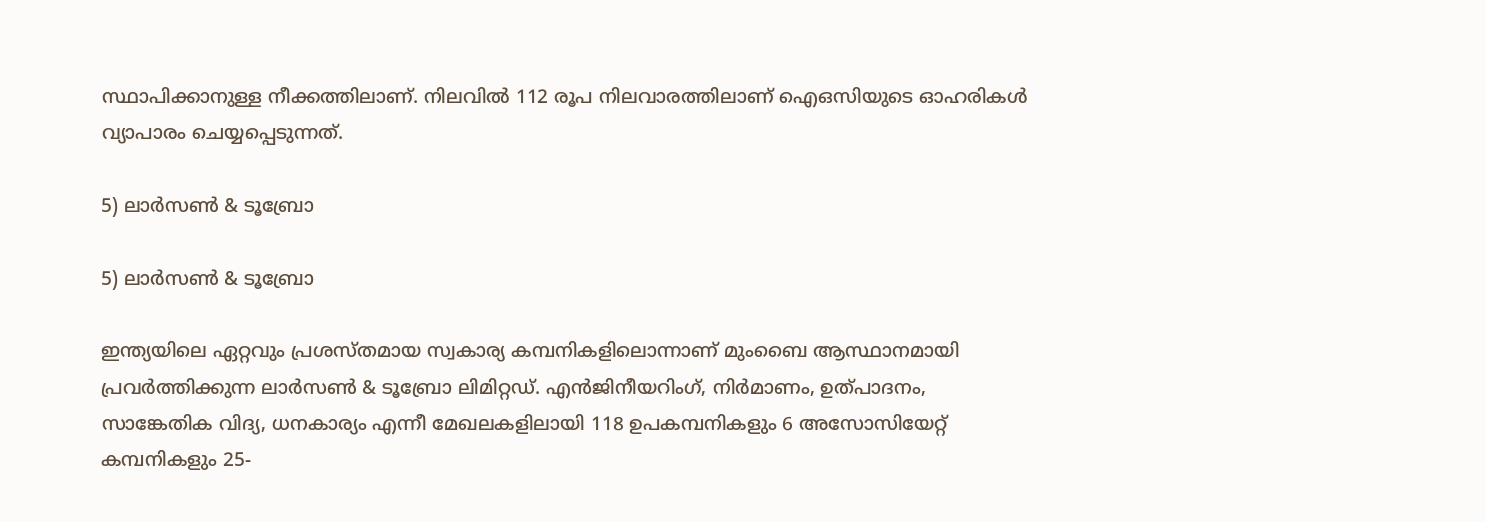സ്ഥാപിക്കാനുള്ള നീക്കത്തിലാണ്. നിലവില്‍ 112 രൂപ നിലവാരത്തിലാണ് ഐഒസിയുടെ ഓഹരികള്‍ വ്യാപാരം ചെയ്യപ്പെടുന്നത്.

5) ലാര്‍സണ്‍ & ടൂബ്രോ

5) ലാര്‍സണ്‍ & ടൂബ്രോ

ഇന്ത്യയിലെ ഏറ്റവും പ്രശസ്തമായ സ്വകാര്യ കമ്പനികളിലൊന്നാണ് മുംബൈ ആസ്ഥാനമായി പ്രവര്‍ത്തിക്കുന്ന ലാര്‍സണ്‍ & ടൂബ്രോ ലിമിറ്റഡ്. എന്‍ജിനീയറിംഗ്, നിര്‍മാണം, ഉത്പാദനം, സാങ്കേതിക വിദ്യ, ധനകാര്യം എന്നീ മേഖലകളിലായി 118 ഉപകമ്പനികളും 6 അസോസിയേറ്റ് കമ്പനികളും 25-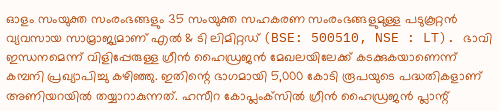ഓളം സംയുക്ത സംരംഭങ്ങളും 35 സംയുക്ത സഹകരണ സംരംഭങ്ങളുമുള്ള പടുകൂറ്റന്‍ വ്യവസായ സാമ്രാജ്യമാണ് എല്‍ & ടി ലിമിറ്റഡ് (BSE: 500510, NSE : LT). ഭാവി ഇന്ധനമെന്ന് വിളിപ്പേരുള്ള ഗ്രീന്‍ ഹൈഡ്രജന്‍ മേഖലയിലേക്ക് കടക്കുകയാണെന്ന് കമ്പനി പ്രഖ്യാപിച്ചു കഴിഞ്ഞു. ഇതിന്റെ ഭാഗമായി 5,000 കോടി രൂപയുടെ പദ്ധതികളാണ് അണിയറയില്‍ തയ്യാറാകുന്നത്. ഹസീറ കോപ്ലംക്‌സില്‍ ഗ്രീന്‍ ഹൈഡ്രജന്‍ പ്ലാന്റ്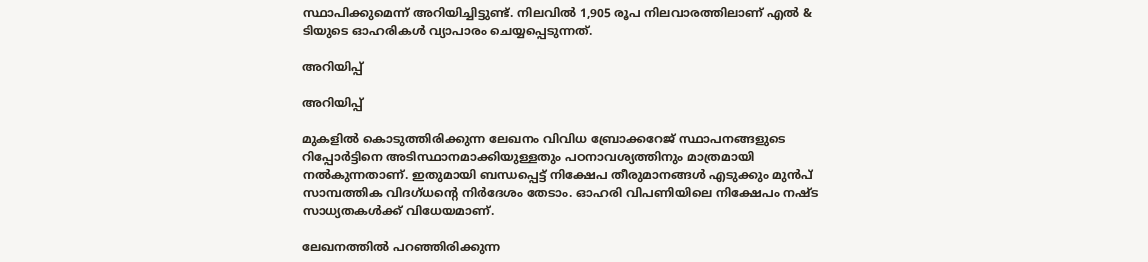സ്ഥാപിക്കുമെന്ന് അറിയിച്ചിട്ടുണ്ട്. നിലവില്‍ 1,905 രൂപ നിലവാരത്തിലാണ് എല്‍ & ടിയുടെ ഓഹരികള്‍ വ്യാപാരം ചെയ്യപ്പെടുന്നത്.

അറിയിപ്പ്

അറിയിപ്പ്

മുകളില്‍ കൊടുത്തിരിക്കുന്ന ലേഖനം വിവിധ ബ്രോക്കറേജ് സ്ഥാപനങ്ങളുടെ റിപ്പോര്‍ട്ടിനെ അടിസ്ഥാനമാക്കിയുള്ളതും പഠനാവശ്യത്തിനും മാത്രമായി നല്‍കുന്നതാണ്. ഇതുമായി ബന്ധപ്പെട്ട് നിക്ഷേപ തീരുമാനങ്ങള്‍ എടുക്കും മുന്‍പ് സാമ്പത്തിക വിദഗ്ധന്റെ നിര്‍ദേശം തേടാം. ഓഹരി വിപണിയിലെ നിക്ഷേപം നഷ്ട സാധ്യതകള്‍ക്ക് വിധേയമാണ്.

ലേഖനത്തില്‍ പറഞ്ഞിരിക്കുന്ന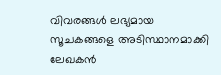വിവരങ്ങള്‍ ലഭ്യമായ സൂചകങ്ങളെ അടിസ്ഥാനമാക്കി ലേഖകന്‍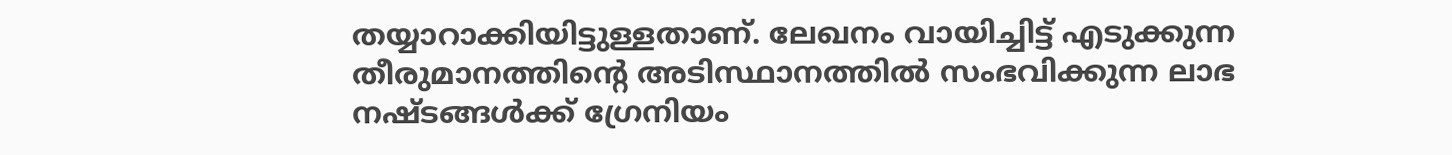തയ്യാറാക്കിയിട്ടുള്ളതാണ്. ലേഖനം വായിച്ചിട്ട് എടുക്കുന്ന തീരുമാനത്തിന്റെ അടിസ്ഥാനത്തില്‍ സംഭവിക്കുന്ന ലാഭ നഷ്ടങ്ങള്‍ക്ക് ഗ്രേനിയം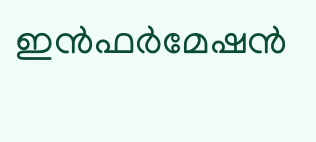ഇന്‍ഫര്‍മേഷന്‍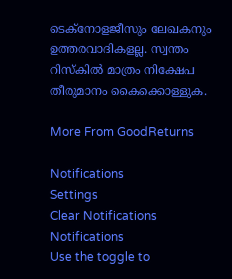ടെക്നോളജീസും ലേഖകനും ഉത്തരവാദികളല്ല. സ്വന്തം റിസ്‌കില്‍ മാത്രം നിക്ഷേപ തീരുമാനം കൈക്കൊള്ളുക.

More From GoodReturns

Notifications
Settings
Clear Notifications
Notifications
Use the toggle to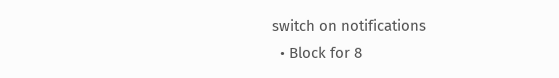switch on notifications
  • Block for 8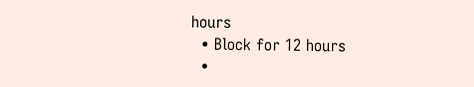hours
  • Block for 12 hours
  •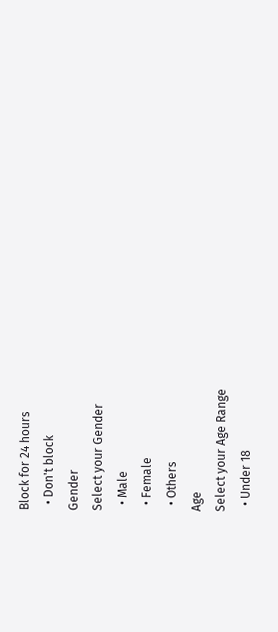Block for 24 hours
  • Don't block
Gender
Select your Gender
  • Male
  • Female
  • Others
Age
Select your Age Range
  • Under 18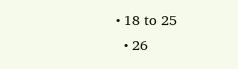• 18 to 25
  • 26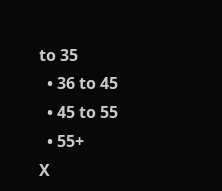to 35
  • 36 to 45
  • 45 to 55
  • 55+
X